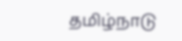தமிழ்நாடு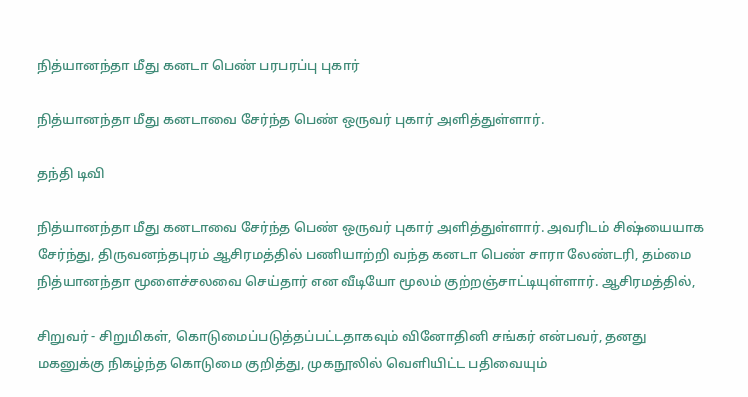நித்யானந்தா மீது கனடா பெண் பரபரப்பு புகார்

நித்யானந்தா மீது கனடாவை சேர்ந்த பெண் ஒருவர் புகார் அளித்துள்ளார்.

தந்தி டிவி

நித்யானந்தா மீது கனடாவை சேர்ந்த பெண் ஒருவர் புகார் அளித்துள்ளார். அவரிடம் சிஷ்யையாக சேர்ந்து, திருவனந்தபுரம் ஆசிரமத்தில் பணியாற்றி வந்த கனடா பெண் சாரா லேண்டரி, தம்மை நித்யானந்தா மூளைச்சலவை செய்தார் என வீடியோ மூலம் குற்றஞ்சாட்டியுள்ளார். ஆசிரமத்தில்,

சிறுவர் - சிறுமிகள், கொடுமைப்படுத்தப்பட்டதாகவும் வினோதினி சங்கர் என்பவர், தனது மகனுக்கு நிகழ்ந்த கொடுமை குறித்து, முகநூலில் வெளியிட்ட பதிவையும்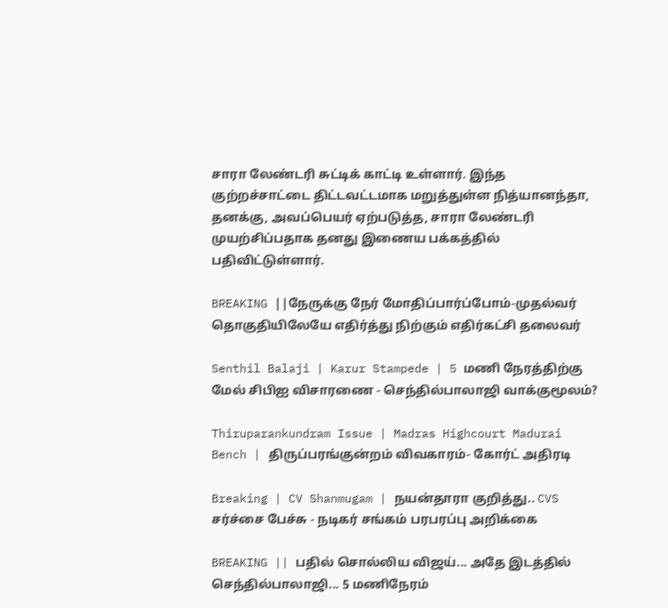சாரா லேண்டரி சுட்டிக் காட்டி உள்ளார். இந்த குற்றச்சாட்டை திட்டவட்டமாக மறுத்துள்ள நித்யானந்தா, தனக்கு, அவப்பெயர் ஏற்படுத்த, சாரா லேண்டரி முயற்சிப்பதாக தனது இணைய பக்கத்தில் பதிவிட்டுள்ளார்.

BREAKING ||நேருக்கு நேர் மோதிப்பார்ப்போம்-முதல்வர் தொகுதியிலேயே எதிர்த்து நிற்கும் எதிர்கட்சி தலைவர்

Senthil Balaji | Karur Stampede | 5 மணி நேரத்திற்கு மேல் சிபிஐ விசாரணை - செந்தில்பாலாஜி வாக்குமூலம்?

Thiruparankundram Issue | Madras Highcourt Madurai Bench | திருப்பரங்குன்றம் விவகாரம்- கோர்ட் அதிரடி

Breaking | CV Shanmugam | நயன்தாரா குறித்து.. CVS சர்ச்சை பேச்சு - நடிகர் சங்கம் பரபரப்பு அறிக்கை

BREAKING || பதில் சொல்லிய விஜய்... அதே இடத்தில் செந்தில்பாலாஜி... 5 மணிநேரம்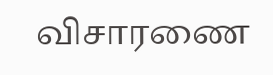விசாரணை